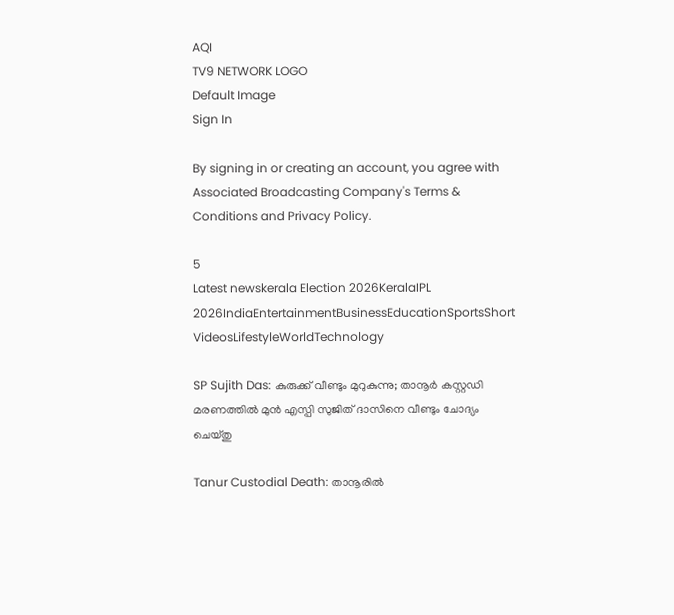AQI
TV9 NETWORK LOGO
Default Image
Sign In

By signing in or creating an account, you agree with Associated Broadcasting Company's Terms & Conditions and Privacy Policy.

5
Latest newskerala Election 2026KeralaIPL 2026IndiaEntertainmentBusinessEducationSportsShort VideosLifestyleWorldTechnology

SP Sujith Das: കുരുക്ക് വീണ്ടും മുറുകുന്നു; താനൂർ കസ്റ്റഡി മരണത്തിൽ മുൻ എസ്പി സുജിത് ദാസിനെ വീണ്ടും ചോദ്യം ചെയ്തു

Tanur Custodial Death: താനൂരിൽ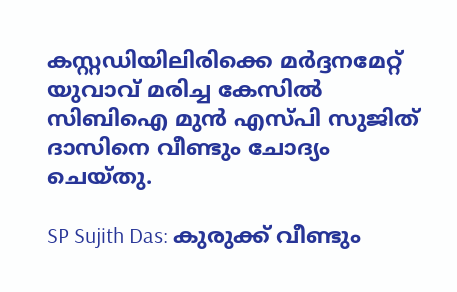കസ്റ്റഡിയിലിരിക്കെ മർദ്ദനമേറ്റ് യുവാവ് മരിച്ച കേസിൽ സിബിഐ മുൻ എസ്പി സുജിത് ദാസിനെ വീണ്ടും ചോദ്യം ചെയ്തു.

SP Sujith Das: കുരുക്ക് വീണ്ടും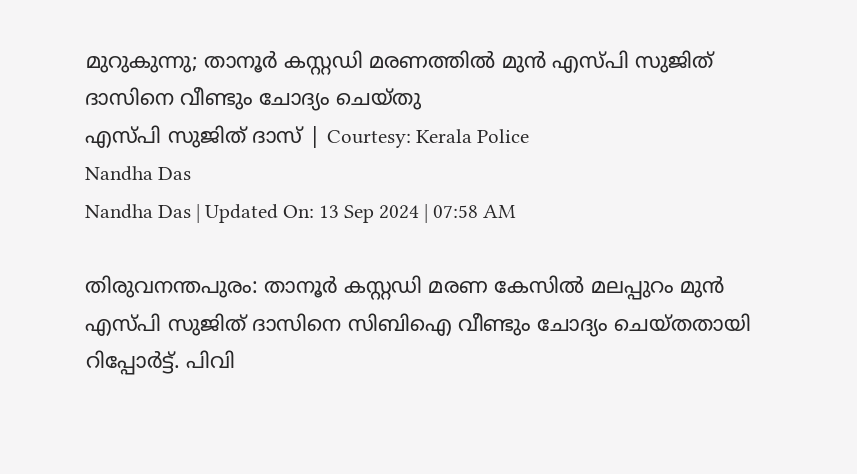മുറുകുന്നു; താനൂർ കസ്റ്റഡി മരണത്തിൽ മുൻ എസ്പി സുജിത് ദാസിനെ വീണ്ടും ചോദ്യം ചെയ്തു
എസ്പി സുജിത് ദാസ് | Courtesy: Kerala Police
Nandha Das
Nandha Das | Updated On: 13 Sep 2024 | 07:58 AM

തിരുവനന്തപുരം: താനൂർ കസ്റ്റഡി മരണ കേസിൽ മലപ്പുറം മുൻ എസ്പി സുജിത് ദാസിനെ സിബിഐ വീണ്ടും ചോദ്യം ചെയ്തതായി റിപ്പോർട്ട്. പിവി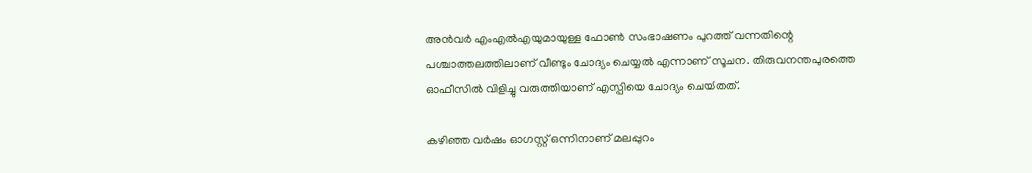അൻവർ എംഎൽഎയുമായുള്ള ഫോൺ സംഭാഷണം പുറത്ത് വന്നതിന്റെ പശ്ചാത്തലത്തിലാണ് വീണ്ടും ചോദ്യം ചെയ്യൽ എന്നാണ് സൂചന. തിരുവനന്തപുരത്തെ ഓഫീസിൽ വിളിച്ചു വരുത്തിയാണ് എസ്പിയെ ചോദ്യം ചെയ്‍തത്.

കഴിഞ്ഞ വർഷം ഓഗസ്റ്റ് ഒന്നിനാണ് മലപ്പുറം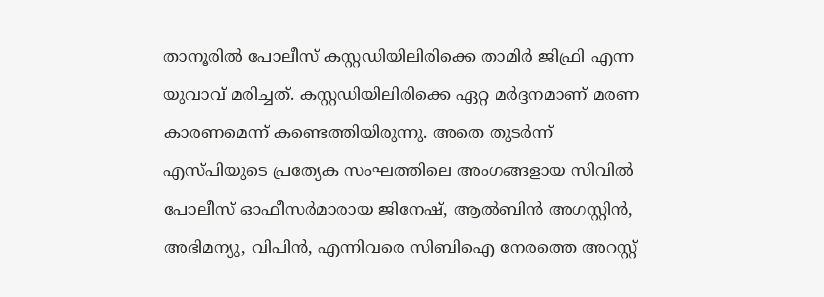താനൂരിൽ പോലീസ് കസ്റ്റഡിയിലിരിക്കെ താമിർ ജിഫ്രി എന്ന യുവാവ് മരിച്ചത്. കസ്റ്റഡിയിലിരിക്കെ ഏറ്റ മർദ്ദനമാണ് മരണ കാരണമെന്ന് കണ്ടെത്തിയിരുന്നു. അതെ തുടർന്ന് എസ്പിയുടെ പ്രത്യേക സംഘത്തിലെ അംഗങ്ങളായ സിവിൽ പോലീസ് ഓഫീസർമാരായ ജിനേഷ്, ആൽബിൻ അഗസ്റ്റിൻ, അഭിമന്യു, വിപിൻ, എന്നിവരെ സിബിഐ നേരത്തെ അറസ്റ്റ്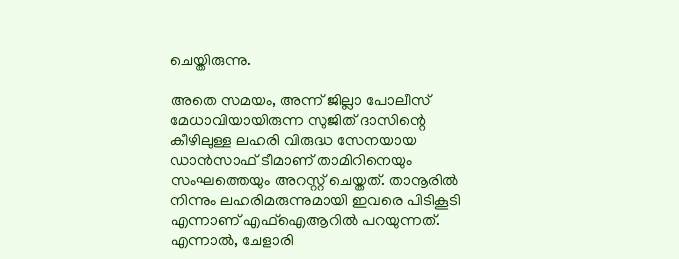ചെയ്തിരുന്നു.

അതെ സമയം, അന്ന് ജില്ലാ പോലീസ് മേധാവിയായിരുന്ന സുജിത് ദാസിന്റെ കീഴിലുള്ള ലഹരി വിരുദ്ധ സേനയായ ഡാൻസാഫ് ടീമാണ് താമിറിനെയും സംഘത്തെയും അറസ്റ്റ് ചെയ്തത്. താനൂരിൽ നിന്നും ലഹരിമരുന്നുമായി ഇവരെ പിടികൂടി എന്നാണ് എഫ്ഐആറിൽ പറയുന്നത്. എന്നാൽ, ചേളാരി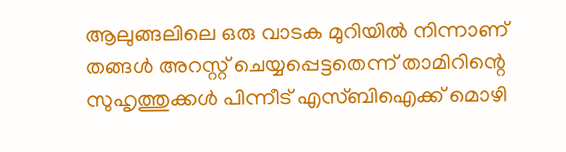ആലുങ്ങലിലെ ഒരു വാടക മുറിയിൽ നിന്നാണ് തങ്ങൾ അറസ്റ്റ് ചെയ്യപ്പെട്ടതെന്ന് താമിറിന്റെ സുഹൃത്തുക്കൾ പിന്നീട് എസ്ബിഐക്ക് മൊഴി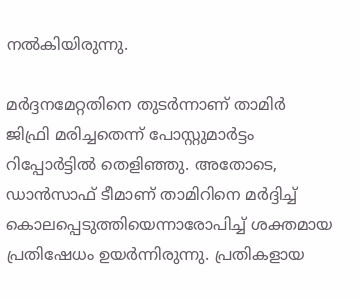നൽകിയിരുന്നു.

മർദ്ദനമേറ്റതിനെ തുടർന്നാണ് താമിർ ജിഫ്രി മരിച്ചതെന്ന് പോസ്റ്റുമാർട്ടം റിപ്പോർട്ടിൽ തെളിഞ്ഞു. അതോടെ, ഡാൻസാഫ് ടീമാണ് താമിറിനെ മർദ്ദിച്ച് കൊലപ്പെടുത്തിയെന്നാരോപിച്ച് ശക്തമായ പ്രതിഷേധം ഉയർന്നിരുന്നു. പ്രതികളായ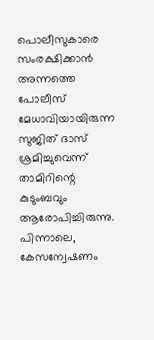പൊലീസുകാരെ സംരക്ഷിക്കാൻ അന്നത്തെ  പോലീസ് മേധാവിയായിരുന്ന സുജിത് ദാസ് ശ്രമിച്ചുവെന്ന് താമിറിന്റെ കുടുംബവും ആരോപിച്ചിരുന്നു.  പിന്നാലെ, കേസന്വേഷണം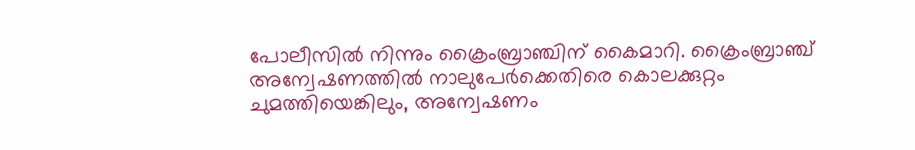പോലീസിൽ നിന്നും ക്രൈംബ്രാഞ്ചിന് കൈമാറി. ക്രൈംബ്രാഞ്ച് അന്വേഷണത്തിൽ നാലുപേർക്കെതിരെ കൊലക്കുറ്റം ചുമത്തിയെങ്കിലും, അന്വേഷണം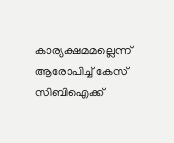കാര്യക്ഷമമല്ലെന്ന് ആരോപിച്ച് കേസ് സിബിഐക്ക്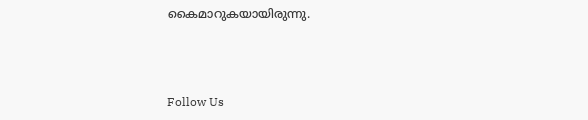കൈമാറുകയായിരുന്നു.



Follow Us